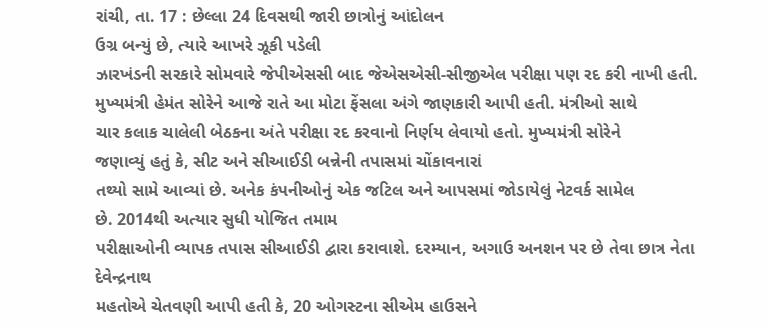રાંચી, તા. 17 : છેલ્લા 24 દિવસથી જારી છાત્રોનું આંદોલન
ઉગ્ર બન્યું છે, ત્યારે આખરે ઝૂકી પડેલી
ઝારખંડની સરકારે સોમવારે જેપીએસસી બાદ જેએસએસી-સીજીએલ પરીક્ષા પણ રદ કરી નાખી હતી.
મુખ્યમંત્રી હેમંત સોરેને આજે રાતે આ મોટા ફેંસલા અંગે જાણકારી આપી હતી. મંત્રીઓ સાથે
ચાર કલાક ચાલેલી બેઠકના અંતે પરીક્ષા રદ કરવાનો નિર્ણય લેવાયો હતો. મુખ્યમંત્રી સોરેને
જણાવ્યું હતું કે, સીટ અને સીઆઈડી બન્નેની તપાસમાં ચોંકાવનારાં
તથ્યો સામે આવ્યાં છે. અનેક કંપનીઓનું એક જટિલ અને આપસમાં જોડાયેલું નેટવર્ક સામેલ
છે. 2014થી અત્યાર સુધી યોજિત તમામ
પરીક્ષાઓની વ્યાપક તપાસ સીઆઈડી દ્વારા કરાવાશે. દરમ્યાન, અગાઉ અનશન પર છે તેવા છાત્ર નેતા દેવેન્દ્રનાથ
મહતોએ ચેતવણી આપી હતી કે, 20 ઓગસ્ટના સીએમ હાઉસને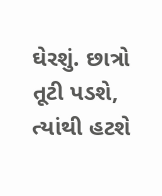ઘેરશું. છાત્રો તૂટી પડશે, ત્યાંથી હટશે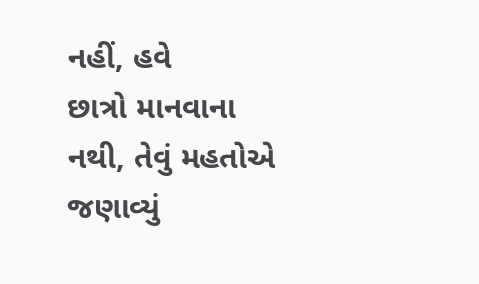નહીં, હવે
છાત્રો માનવાના નથી, તેવું મહતોએ જણાવ્યું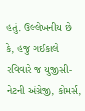હતું. ઉલ્લેખનીય છે
કે, હજુ ગઈકાલે રવિવારે જ યુજીસી-નેટની અંગ્રેજી, કોમર્સ,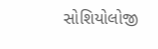સોશિયોલોજી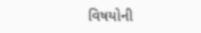વિષયોની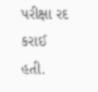પરીક્ષા રદ કરાઈ હતી.